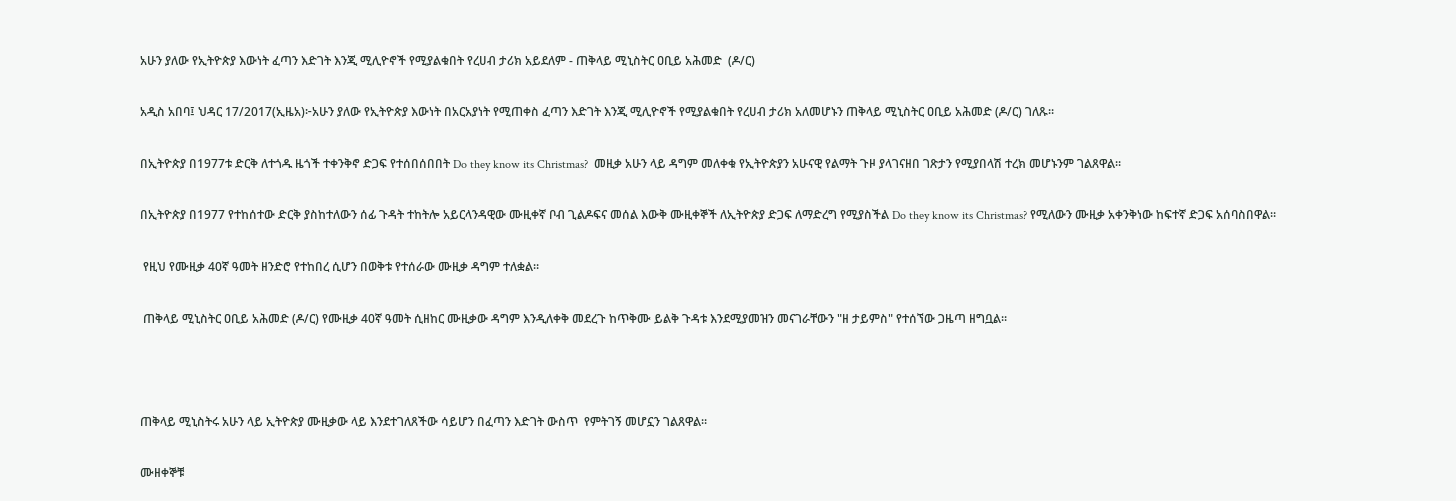አሁን ያለው የኢትዮጵያ እውነት ፈጣን እድገት እንጂ ሚሊዮኖች የሚያልቁበት የረሀብ ታሪክ አይደለም - ጠቅላይ ሚኒስትር ዐቢይ አሕመድ  (ዶ/ር)

አዲስ አበባ፤ ህዳር 17/2017(ኢዜአ)፦አሁን ያለው የኢትዮጵያ እውነት በአርአያነት የሚጠቀስ ፈጣን እድገት እንጂ ሚሊዮኖች የሚያልቁበት የረሀብ ታሪክ አለመሆኑን ጠቅላይ ሚኒስትር ዐቢይ አሕመድ (ዶ/ር) ገለጹ።

በኢትዮጵያ በ1977ቱ ድርቅ ለተጎዱ ዜጎች ተቀንቅኖ ድጋፍ የተሰበሰበበት Do they know its Christmas?  መዚቃ አሁን ላይ ዳግም መለቀቁ የኢትዮጵያን አሁናዊ የልማት ጉዞ ያላገናዘበ ገጽታን የሚያበላሽ ተረክ መሆኑንም ገልጸዋል።

በኢትዮጵያ በ1977 የተከሰተው ድርቅ ያስከተለውን ሰፊ ጉዳት ተከትሎ አይርላንዳዊው ሙዚቀኛ ቦብ ጊልዶፍና መሰል እውቅ ሙዚቀኞች ለኢትዮጵያ ድጋፍ ለማድረግ የሚያስችል Do they know its Christmas? የሚለውን ሙዚቃ አቀንቅነው ከፍተኛ ድጋፍ አሰባስበዋል።

 የዚህ የሙዚቃ 40ኛ ዓመት ዘንድሮ የተከበረ ሲሆን በወቅቱ የተሰራው ሙዚቃ ዳግም ተለቋል።

 ጠቅላይ ሚኒስትር ዐቢይ አሕመድ (ዶ/ር) የሙዚቃ 40ኛ ዓመት ሲዘከር ሙዚቃው ዳግም እንዲለቀቅ መደረጉ ከጥቅሙ ይልቅ ጉዳቱ እንደሚያመዝን መናገራቸውን "ዘ ታይምስ" የተሰኘው ጋዜጣ ዘግቧል።



ጠቅላይ ሚኒስትሩ አሁን ላይ ኢትዮጵያ ሙዚቃው ላይ እንደተገለጸችው ሳይሆን በፈጣን እድገት ውስጥ  የምትገኝ መሆኗን ገልጸዋል።

ሙዘቀኞቹ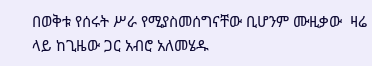በወቅቱ የሰሩት ሥራ የሚያስመሰግናቸው ቢሆንም ሙዚቃው  ዛሬ ላይ ከጊዜው ጋር አብሮ አለመሄዱ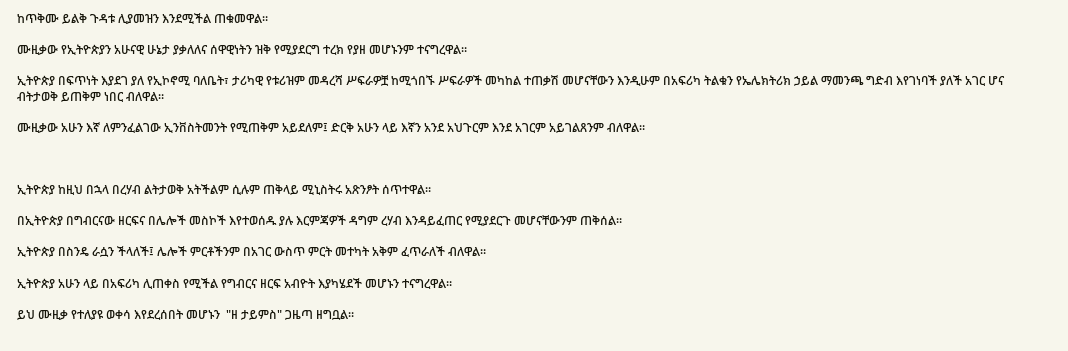ከጥቅሙ ይልቅ ጉዳቱ ሊያመዝን እንደሚችል ጠቁመዋል።

ሙዚቃው የኢትዮጵያን አሁናዊ ሁኔታ ያቃለለና ሰዋዊነትን ዝቅ የሚያደርግ ተረክ የያዘ መሆኑንም ተናግረዋል።

ኢትዮጵያ በፍጥነት እያደገ ያለ የኢኮኖሚ ባለቤት፣ ታሪካዊ የቱሪዝም መዳረሻ ሥፍራዎቿ ከሚጎበኙ ሥፍራዎች መካከል ተጠቃሽ መሆናቸውን እንዲሁም በአፍሪካ ትልቁን የኤሌክትሪክ ኃይል ማመንጫ ግድብ እየገነባች ያለች አገር ሆና ብትታወቅ ይጠቅም ነበር ብለዋል።

ሙዚቃው አሁን እኛ ለምንፈልገው ኢንቨስትመንት የሚጠቅም አይደለም፤ ድርቅ አሁን ላይ እኛን አንደ አህጉርም እንደ አገርም አይገልጸንም ብለዋል።



ኢትዮጵያ ከዚህ በኋላ በረሃብ ልትታወቅ አትችልም ሲሉም ጠቅላይ ሚኒስትሩ አጽንፆት ሰጥተዋል።

በኢትዮጵያ በግብርናው ዘርፍና በሌሎች መስኮች እየተወሰዱ ያሉ እርምጃዎች ዳግም ረሃብ እንዳይፈጠር የሚያደርጉ መሆናቸውንም ጠቅሰል።

ኢትዮጵያ በስንዴ ራሷን ችላለች፤ ሌሎች ምርቶችንም በአገር ውስጥ ምርት መተካት አቅም ፈጥራለች ብለዋል።

ኢትዮጵያ አሁን ላይ በአፍሪካ ሊጠቀስ የሚችል የግብርና ዘርፍ አብዮት እያካሄደች መሆኑን ተናግረዋል።

ይህ ሙዚቃ የተለያዩ ወቀሳ እየደረሰበት መሆኑን  "ዘ ታይምስ" ጋዜጣ ዘግቧል።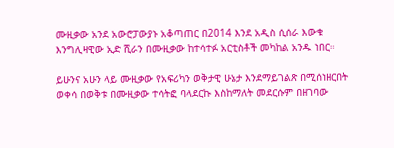ሙዚቃው አንደ አውሮፓውያኑ አቆጣጠር በ2014 እንደ አዲስ ሲሰራ እውቁ እንግሊዛዊው ኢድ ሺራን በሙዚቃው ከተሳተፉ አርቲስቶች መካከል አንዱ ነበር።

ይሁንና አሁን ላይ ሙዚቃው የአፍሪካን ወቅታዊ ሁኔታ እንደማይገልጽ በሚሰነዘርበት ወቀሳ በወቅቱ በሙዚቃው ተሳትፎ ባላደርኩ እስከማለት መደርሱም በዘገባው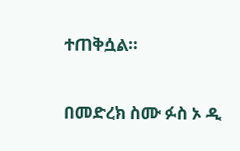ተጠቅሷል።

በመድረክ ስሙ ፉስ ኦ ዲ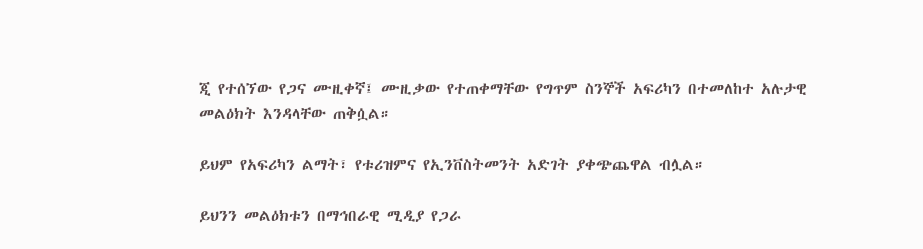ጂ የተሰኘው የጋና ሙዚቀኛ፤ ሙዚቃው የተጠቀማቸው የግጥም ስንኞች አፍሪካን በተመለከተ አሉታዊ መልዕክት እንዳላቸው ጠቅሷል።

ይህም የአፍሪካን ልማት፣ የቱሪዝምና የኢንቨስትመንት አድገት ያቀጭጨዋል ብሏል።

ይህንን መልዕክቱን በማኅበራዊ ሚዲያ የጋራ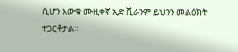ሲሆን እውቁ ሙዚቀኛ ኢድ ሺራንም ይህንን መልዕክት ተጋርቶታል።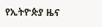የኢትዮጵያ ዜና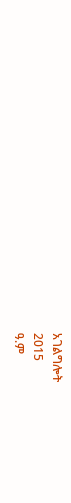አገልግሎት
2015
ዓ.ም